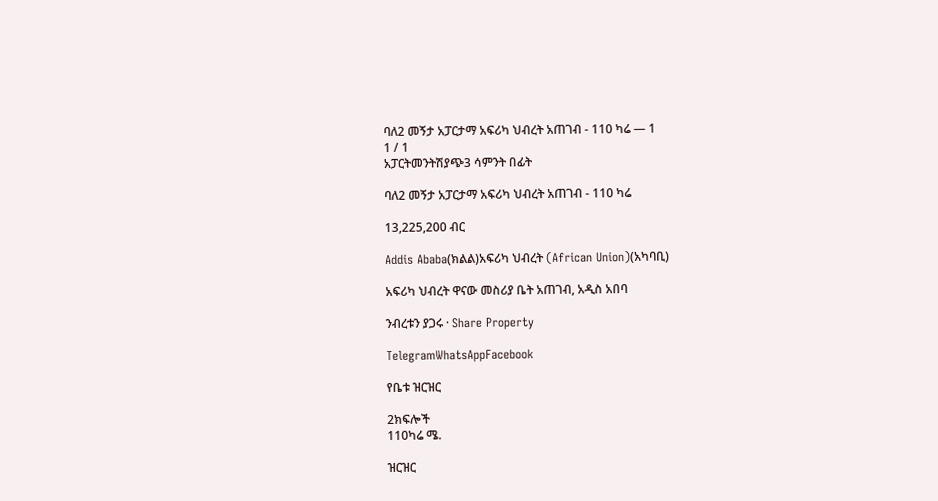ባለ2 መኝታ አፓርታማ አፍሪካ ህብረት አጠገብ - 110 ካሬ — 1
1 / 1
አፓርትመንትሽያጭ3 ሳምንት በፊት

ባለ2 መኝታ አፓርታማ አፍሪካ ህብረት አጠገብ - 110 ካሬ

13,225,200 ብር

Addis Ababa(ክልል)አፍሪካ ህብረት (African Union)(አካባቢ)

አፍሪካ ህብረት ዋናው መስሪያ ቤት አጠገብ, አዲስ አበባ

ንብረቱን ያጋሩ · Share Property

TelegramWhatsAppFacebook

የቤቱ ዝርዝር

2ክፍሎች
110ካሬ ሜ.

ዝርዝር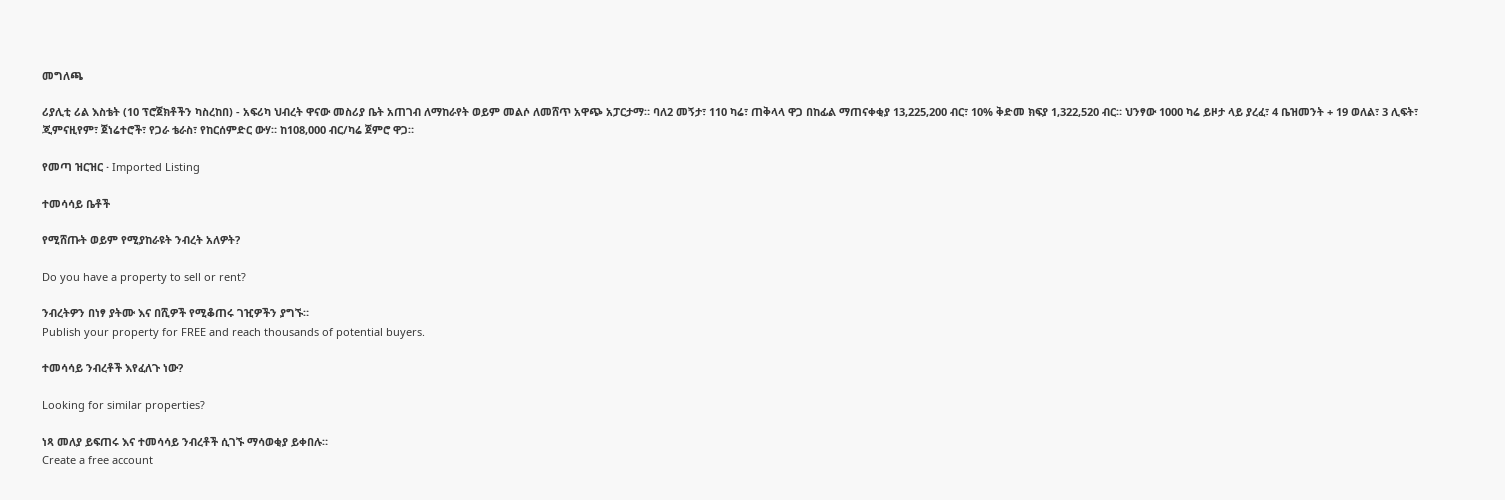መግለጫ

ሪያሊቲ ሪል እስቴት (10 ፕሮጀክቶችን ካስረከበ) - አፍሪካ ህብረት ዋናው መስሪያ ቤት አጠገብ ለማከራየት ወይም መልሶ ለመሸጥ አዋጭ አፓርታማ። ባለ2 መኝታ፣ 110 ካሬ፣ ጠቅላላ ዋጋ በከፊል ማጠናቀቂያ 13,225,200 ብር፣ 10% ቅድመ ክፍያ 1,322,520 ብር። ህንፃው 1000 ካሬ ይዞታ ላይ ያረፈ፣ 4 ቤዝመንት + 19 ወለል፣ 3 ሊፍት፣ ጂምናዚየም፣ ጀነሬተሮች፣ የጋራ ቴራስ፣ የከርሰምድር ውሃ። ከ108,000 ብር/ካሬ ጀምሮ ዋጋ።

የመጣ ዝርዝር · Imported Listing

ተመሳሳይ ቤቶች

የሚሸጡት ወይም የሚያከራዩት ንብረት አለዎት?

Do you have a property to sell or rent?

ንብረትዎን በነፃ ያትሙ እና በሺዎች የሚቆጠሩ ገዢዎችን ያግኙ።
Publish your property for FREE and reach thousands of potential buyers.

ተመሳሳይ ንብረቶች እየፈለጉ ነው?

Looking for similar properties?

ነጻ መለያ ይፍጠሩ እና ተመሳሳይ ንብረቶች ሲገኙ ማሳወቂያ ይቀበሉ።
Create a free account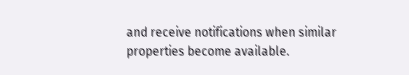and receive notifications when similar properties become available.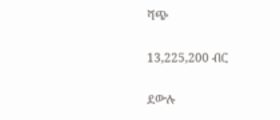ሻጭ

13,225,200 ብር

ደውሉ